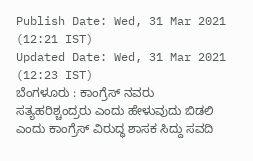Publish Date: Wed, 31 Mar 2021 (12:21 IST)
Updated Date: Wed, 31 Mar 2021 (12:23 IST)
ಬೆಂಗಳೂರು : ಕಾಂಗ್ರೆಸ್ ನವರು ಸತ್ಯಹರಿಶ್ಚಂದ್ರರು ಎಂದು ಹೇಳುವುದು ಬಿಡಲಿ ಎಂದು ಕಾಂಗ್ರೆಸ್ ವಿರುದ್ಧ ಶಾಸಕ ಸಿದ್ದು ಸವದಿ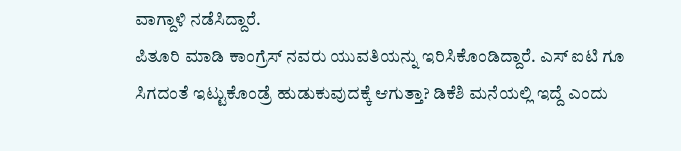ವಾಗ್ದಾಳಿ ನಡೆಸಿದ್ದಾರೆ.
ಪಿತೂರಿ ಮಾಡಿ ಕಾಂಗ್ರೆಸ್ ನವರು ಯುವತಿಯನ್ನು ಇರಿಸಿಕೊಂಡಿದ್ದಾರೆ. ಎಸ್ ಐಟಿ ಗೂ ಸಿಗದಂತೆ ಇಟ್ಟುಕೊಂಡ್ರೆ ಹುಡುಕುವುದಕ್ಕೆ ಆಗುತ್ತಾ? ಡಿಕೆಶಿ ಮನೆಯಲ್ಲಿ ಇದ್ದೆ ಎಂದು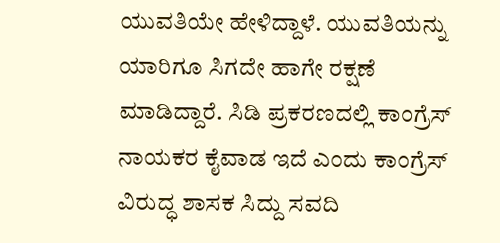ಯುವತಿಯೇ ಹೇಳಿದ್ದಾಳೆ. ಯುವತಿಯನ್ನು ಯಾರಿಗೂ ಸಿಗದೇ ಹಾಗೇ ರಕ್ಷಣೆ ಮಾಡಿದ್ದಾರೆ. ಸಿಡಿ ಪ್ರಕರಣದಲ್ಲಿ ಕಾಂಗ್ರೆಸ್ ನಾಯಕರ ಕೈವಾಡ ಇದೆ ಎಂದು ಕಾಂಗ್ರೆಸ್ ವಿರುದ್ಧ ಶಾಸಕ ಸಿದ್ದು ಸವದಿ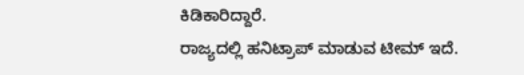ಕಿಡಿಕಾರಿದ್ದಾರೆ.
ರಾಜ್ಯದಲ್ಲಿ ಹನಿಟ್ರಾಪ್ ಮಾಡುವ ಟೀಮ್ ಇದೆ.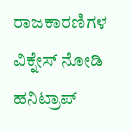ರಾಜಕಾರಣಿಗಳ ವಿಕ್ನೇಸ್ ನೋಡಿ ಹನಿಟ್ರಾಪ್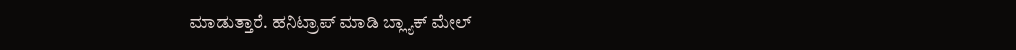ಮಾಡುತ್ತಾರೆ. ಹನಿಟ್ರಾಪ್ ಮಾಡಿ ಬ್ಲ್ಯಾಕ್ ಮೇಲ್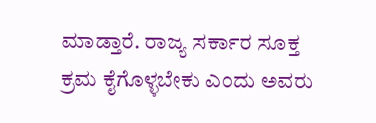ಮಾಡ್ತಾರೆ. ರಾಜ್ಯ ಸರ್ಕಾರ ಸೂಕ್ತ ಕ್ರಮ ಕೈಗೊಳ್ಳಬೇಕು ಎಂದು ಅವರು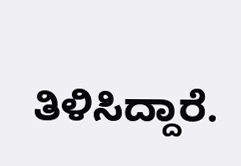ತಿಳಿಸಿದ್ದಾರೆ.